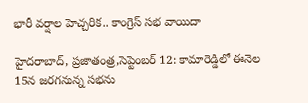భారీ వర్షాల హెచ్చరిక.. కాంగ్రెస్ సభ వాయిదా

హైదరాబాద్, ప్రజాతంత్ర,సెప్టెంబర్ 12: కామారెడ్డిలో ఈనెల 15న జరగనున్న సభను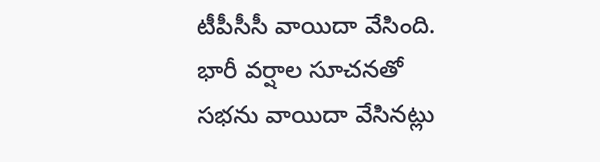టీపీసీసీ వాయిదా వేసింది. భారీ వర్షాల సూచనతో సభను వాయిదా వేసినట్లు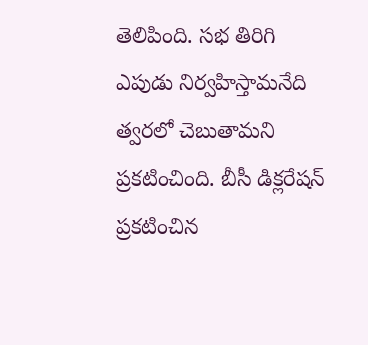తెలిపింది. సభ తిరిగి ఎపుడు నిర్వహిస్తామనేది త్వరలో చెబుతామని ప్రకటించింది. బీసీ డిక్లరేషన్ ప్రకటించిన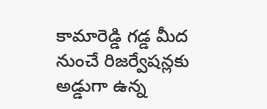కామారెడ్డి గడ్డ మీద నుంచే రిజర్వేషన్లకు అడ్డుగా ఉన్న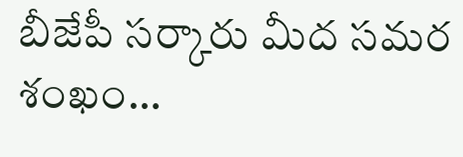బీజేపీ సర్కారు మీద సమర శంఖం…